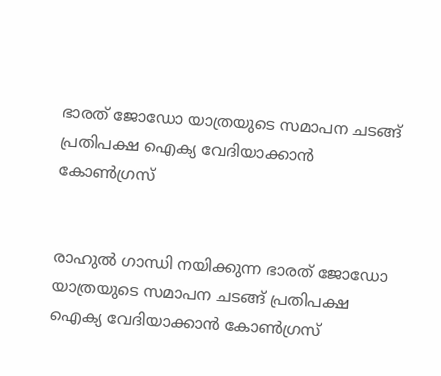ഭാരത് ജോഡോ യാത്രയുടെ സമാപന ചടങ്ങ് പ്രതിപക്ഷ ഐക്യ വേദിയാക്കാന്‍ കോണ്‍ഗ്രസ്


രാഹുല്‍ ഗാന്ധി നയിക്കുന്ന ഭാരത് ജോഡോ യാത്രയുടെ സമാപന ചടങ്ങ് പ്രതിപക്ഷ ഐക്യ വേദിയാക്കാന്‍ കോണ്‍ഗ്രസ്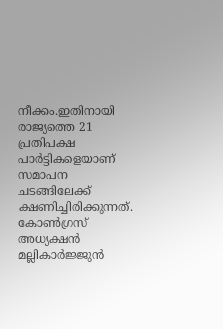നീക്കം.ഇതിനായി രാജ്യത്തെ 21 പ്രതിപക്ഷ പാര്‍ട്ടികളെയാണ് സമാപന ചടങ്ങിലേക്ക് ക്ഷണിച്ചിരിക്കുന്നത്. കോണ്‍ഗ്രസ് അധ്യക്ഷന്‍ മല്ലികാര്‍ജ്ജുന്‍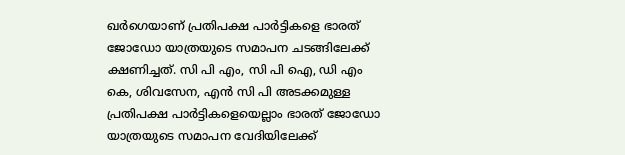ഖര്‍ഗെയാണ് പ്രതിപക്ഷ പാര്‍ട്ടികളെ ഭാരത് ജോഡോ യാത്രയുടെ സമാപന ചടങ്ങിലേക്ക് ക്ഷണിച്ചത്. സി പി എം, സി പി ഐ, ഡി എം കെ, ശിവസേന, എന്‍ സി പി അടക്കമുള്ള പ്രതിപക്ഷ പാര്‍ട്ടികളെയെല്ലാം ഭാരത് ജോഡോ യാത്രയുടെ സമാപന വേദിയിലേക്ക്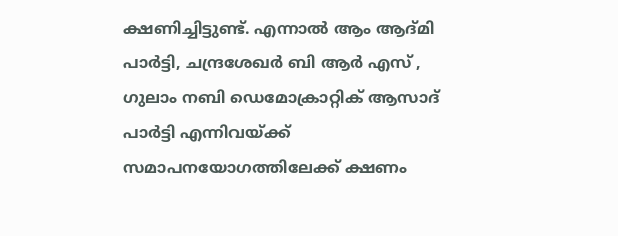ക്ഷണിച്ചിട്ടുണ്ട്. എന്നാല്‍ ആം ആദ്മി പാര്‍ട്ടി, ചന്ദ്രശേഖര്‍ ബി ആര്‍ എസ് , ഗുലാം നബി ഡെമോക്രാറ്റിക് ആസാദ് പാര്‍ട്ടി എന്നിവയ്ക്ക് സമാപനയോഗത്തിലേക്ക് ക്ഷണം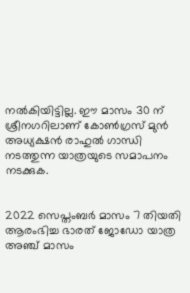നല്‍കിയിട്ടില്ല. ഈ മാസം 30 ന് ശ്രീനഗറിലാണ് കോണ്‍ഗ്രസ് മുന്‍ അധ്യക്ഷന്‍ രാഹുല്‍ ഗാന്ധി നടത്തുന്ന യാത്രയുടെ സമാപനം നടക്കുക.


2022 സെപ്തംബര്‍ മാസം 7 തിയതി ആരംഭിച്ച ഭാരത് ജോഡോ യാത്ര അഞ്ച് മാസം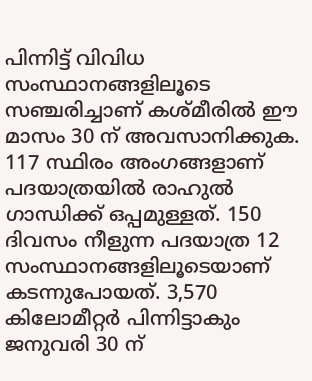പിന്നിട്ട് വിവിധ സംസ്ഥാനങ്ങളിലൂടെ സഞ്ചരിച്ചാണ് കശ്മീരില്‍ ഈ മാസം 30 ന് അവസാനിക്കുക. 117 സ്ഥിരം അംഗങ്ങളാണ് പദയാത്രയില്‍ രാഹുല്‍ ഗാന്ധിക്ക് ഒപ്പമുള്ളത്. 150 ദിവസം നീളുന്ന പദയാത്ര 12 സംസ്ഥാനങ്ങളിലൂടെയാണ് കടന്നുപോയത്. 3,570 കിലോമീറ്റര്‍ പിന്നിട്ടാകും ജനുവരി 30 ന്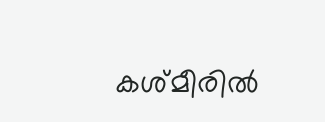കശ്മീരില്‍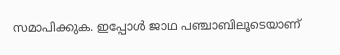സമാപിക്കുക. ഇപ്പോള്‍ ജാഥ പഞ്ചാബിലൂടെയാണ്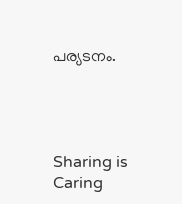പര്യടനം.




Sharing is Caring